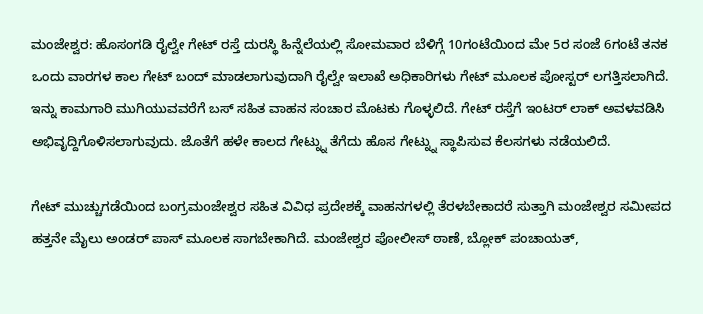ಮಂಜೇಶ್ವರ: ಹೊಸಂಗಡಿ ರೈಲ್ವೇ ಗೇಟ್ ರಸ್ತೆ ದುರಸ್ಥಿ ಹಿನ್ನೆಲೆಯಲ್ಲಿ ಸೋಮವಾರ ಬೆಳಿಗ್ಗೆ 10ಗಂಟೆಯಿಂದ ಮೇ 5ರ ಸಂಜೆ 6ಗಂಟೆ ತನಕ ಒಂದು ವಾರಗಳ ಕಾಲ ಗೇಟ್ ಬಂದ್ ಮಾಡಲಾಗುವುದಾಗಿ ರೈಲ್ವೇ ಇಲಾಖೆ ಅಧಿಕಾರಿಗಳು ಗೇಟ್ ಮೂಲಕ ಪೋಸ್ಟರ್ ಲಗತ್ತಿಸಲಾಗಿದೆ. ಇನ್ನು ಕಾಮಗಾರಿ ಮುಗಿಯುವವರೆಗೆ ಬಸ್ ಸಹಿತ ವಾಹನ ಸಂಚಾರ ಮೊಟಕು ಗೊಳ್ಳಲಿದೆ. ಗೇಟ್ ರಸ್ತೆಗೆ ಇಂಟರ್ ಲಾಕ್ ಅವಳವಡಿಸಿ ಅಭಿವೃದ್ದಿಗೊಳಿಸಲಾಗುವುದು. ಜೊತೆಗೆ ಹಳೇ ಕಾಲದ ಗೇಟ್ನ್ನು ತೆಗೆದು ಹೊಸ ಗೇಟ್ನ್ನು ಸ್ಥಾಪಿಸುವ ಕೆಲಸಗಳು ನಡೆಯಲಿದೆ.

ಗೇಟ್ ಮುಚ್ಚುಗಡೆಯಿಂದ ಬಂಗ್ರಮoಜೇಶ್ವರ ಸಹಿತ ವಿವಿಧ ಪ್ರದೇಶಕ್ಕೆ ವಾಹನಗಳಲ್ಲಿ ತೆರಳಬೇಕಾದರೆ ಸುತ್ತಾಗಿ ಮಂಜೇಶ್ವರ ಸಮೀಪದ ಹತ್ತನೇ ಮೈಲು ಅಂಡರ್ ಪಾಸ್ ಮೂಲಕ ಸಾಗಬೇಕಾಗಿದೆ. ಮಂಜೇಶ್ವರ ಪೋಲೀಸ್ ಠಾಣೆ, ಬ್ಲೋಕ್ ಪಂಚಾಯತ್,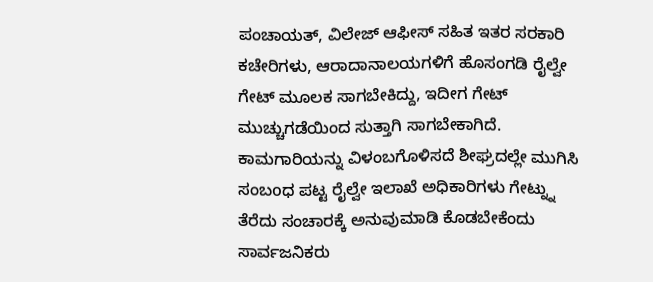ಪಂಚಾಯತ್, ವಿಲೇಜ್ ಆಫೀಸ್ ಸಹಿತ ಇತರ ಸರಕಾರಿ ಕಚೇರಿಗಳು, ಆರಾದಾನಾಲಯಗಳಿಗೆ ಹೊಸಂಗಡಿ ರೈಲ್ವೇ ಗೇಟ್ ಮೂಲಕ ಸಾಗಬೇಕಿದ್ದು, ಇದೀಗ ಗೇಟ್ ಮುಚ್ಚುಗಡೆಯಿಂದ ಸುತ್ತಾಗಿ ಸಾಗಬೇಕಾಗಿದೆ. ಕಾಮಗಾರಿಯನ್ನು ವಿಳಂಬಗೊಳಿಸದೆ ಶೀಘ್ರದಲ್ಲೇ ಮುಗಿಸಿ ಸಂಬoಧ ಪಟ್ಟ ರೈಲ್ವೇ ಇಲಾಖೆ ಅಧಿಕಾರಿಗಳು ಗೇಟ್ನ್ನು ತೆರೆದು ಸಂಚಾರಕ್ಕೆ ಅನುವುಮಾಡಿ ಕೊಡಬೇಕೆಂದು ಸಾರ್ವಜನಿಕರು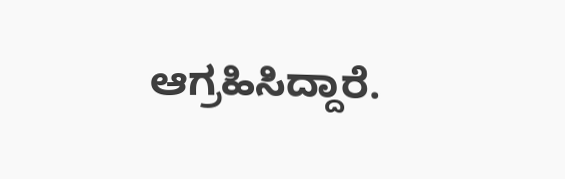ಆಗ್ರಹಿಸಿದ್ದಾರೆ.